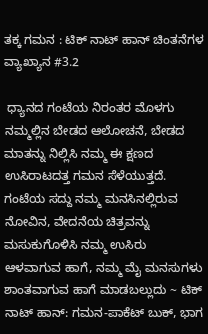ತಕ್ಕ ಗಮನ : ಟಿಕ್ ನಾಟ್ ಹಾನ್ ಚಿಂತನೆಗಳ ವ್ಯಾಖ್ಯಾನ #3.2

 ಧ್ಯಾನದ ಗಂಟೆಯ ನಿರಂತರ ಮೊಳಗು ನಮ್ಮಲ್ಲಿನ ಬೇಡದ ಆಲೋಚನೆ, ಬೇಡದ ಮಾತನ್ನು ನಿಲ್ಲಿಸಿ ನಮ್ಮ ಈ ಕ್ಷಣದ ಉಸಿರಾಟದತ್ತ ಗಮನ ಸೆಳೆಯುತ್ತದೆ. ಗಂಟೆಯ ಸದ್ದು ನಮ್ಮ ಮನಸಿನಲ್ಲಿರುವ ನೋವಿನ, ವೇದನೆಯ ಚಿತ್ರವನ್ನು ಮಸುಕುಗೊಳಿಸಿ ನಮ್ಮ ಉಸಿರು ಆಳವಾಗುವ ಹಾಗೆ, ನಮ್ಮ ಮೈ ಮನಸುಗಳು ಶಾಂತವಾಗುವ ಹಾಗೆ ಮಾಡಬಲ್ಲುದು ~ ಟಿಕ್ ನಾಟ್ ಹಾನ್: ಗಮನ-ಪಾಕೆಟ್‌ ಬುಕ್‌, ಭಾಗ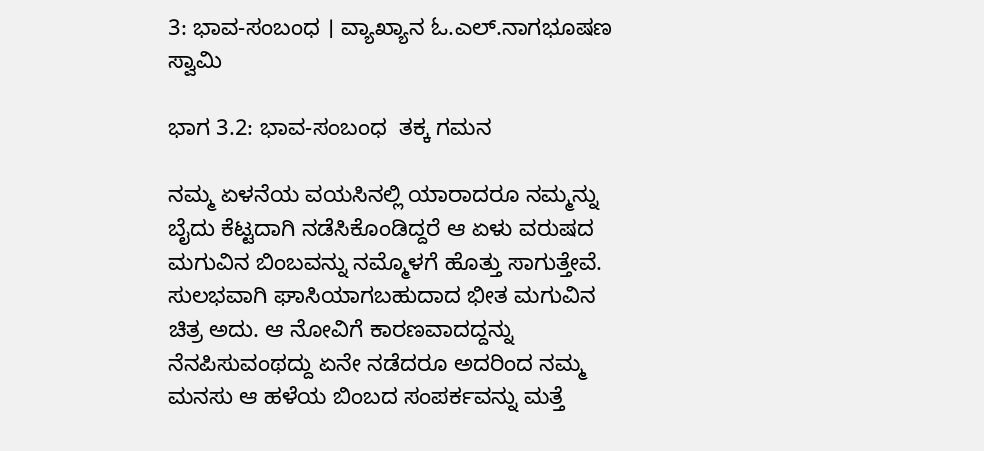3: ಭಾವ-ಸಂಬಂಧ । ವ್ಯಾಖ್ಯಾನ ಓ.ಎಲ್.ನಾಗಭೂಷಣ ಸ್ವಾಮಿ

ಭಾಗ 3.2: ಭಾವ-ಸಂಬಂಧ  ತಕ್ಕ ಗಮನ

ನಮ್ಮ ಏಳನೆಯ ವಯಸಿನಲ್ಲಿ ಯಾರಾದರೂ ನಮ್ಮನ್ನು ಬೈದು ಕೆಟ್ಟದಾಗಿ ನಡೆಸಿಕೊಂಡಿದ್ದರೆ ಆ ಏಳು ವರುಷದ ಮಗುವಿನ ಬಿಂಬವನ್ನು ನಮ್ಮೊಳಗೆ ಹೊತ್ತು ಸಾಗುತ್ತೇವೆ. ಸುಲಭವಾಗಿ ಘಾಸಿಯಾಗಬಹುದಾದ ಭೀತ ಮಗುವಿನ ಚಿತ್ರ ಅದು. ಆ ನೋವಿಗೆ ಕಾರಣವಾದದ್ದನ್ನು ನೆನಪಿಸುವಂಥದ್ದು ಏನೇ ನಡೆದರೂ ಅದರಿಂದ ನಮ್ಮ ಮನಸು ಆ ಹಳೆಯ ಬಿಂಬದ ಸಂಪರ್ಕವನ್ನು ಮತ್ತೆ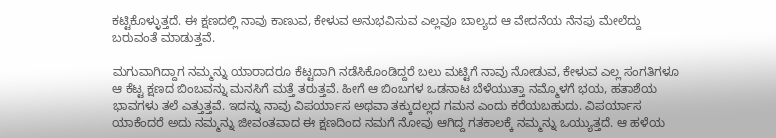ಕಟ್ಟಿಕೊಳ್ಳುತ್ತದೆ. ಈ ಕ್ಷಣದಲ್ಲಿ ನಾವು ಕಾಣುವ, ಕೇಳುವ ಅನುಭವಿಸುವ ಎಲ್ಲವೂ ಬಾಲ್ಯದ ಆ ವೇದನೆಯ ನೆನಪು ಮೇಲೆದ್ದು ಬರುವಂತೆ ಮಾಡುತ್ತವೆ.

ಮಗುವಾಗಿದ್ದಾಗ ನಮ್ಮನ್ನು ಯಾರಾದರೂ ಕೆಟ್ಟದಾಗಿ ನಡೆಸಿಕೊಂಡಿದ್ದರೆ ಬಲು ಮಟ್ಟಿಗೆ ನಾವು ನೋಡುವ, ಕೇಳುವ ಎಲ್ಲ ಸಂಗತಿಗಳೂ ಆ ಕೆಟ್ಟ ಕ್ಷಣದ ಬಿಂಬವನ್ನು ಮನಸಿಗೆ ಮತ್ತೆ ತರುತ್ತವೆ. ಹೀಗೆ ಆ ಬಿಂಬಗಳ ಒಡನಾಟ ಬೆಳೆಯುತ್ತಾ ನಮ್ಮೊಳಗೆ ಭಯ, ಹತಾಶೆಯ ಭಾವಗಳು ತಲೆ ಎತ್ತುತ್ತವೆ. ಇದನ್ನು ನಾವು ವಿಪರ್ಯಾಸ ಅಥವಾ ತಕ್ಕುದಲ್ಲದ ಗಮನ ಎಂದು ಕರೆಯಬಹುದು. ವಿಪರ್ಯಾಸ ಯಾಕೆಂದರೆ ಅದು ನಮ್ಮನ್ನು ಜೀವಂತವಾದ ಈ ಕ್ಷಣದಿಂದ ನಮಗೆ ನೋವು ಆಗಿದ್ದ ಗತಕಾಲಕ್ಕೆ ನಮ್ಮನ್ನು ಒಯ್ಯುತ್ತದೆ. ಆ ಹಳೆಯ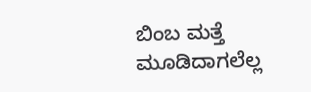ಬಿಂಬ ಮತ್ತೆ ಮೂಡಿದಾಗಲೆಲ್ಲ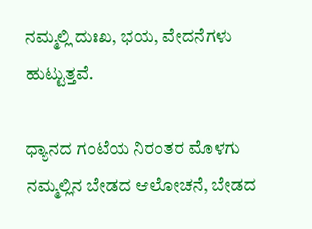ನಮ್ಮಲ್ಲಿ ದುಃಖ, ಭಯ, ವೇದನೆಗಳು ಹುಟ್ಟುತ್ತವೆ.

ಧ್ಯಾನದ ಗಂಟೆಯ ನಿರಂತರ ಮೊಳಗು ನಮ್ಮಲ್ಲಿನ ಬೇಡದ ಆಲೋಚನೆ, ಬೇಡದ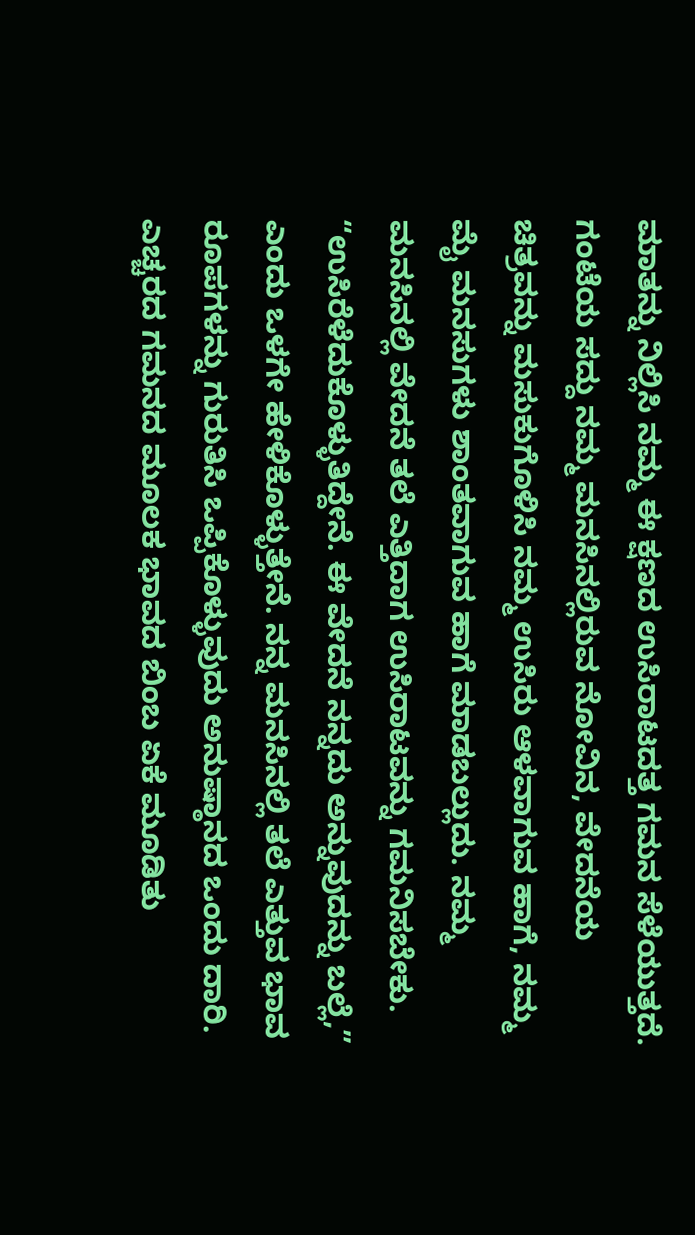ಮಾತನ್ನು ನಿಲ್ಲಿಸಿ ನಮ್ಮ ಈ ಕ್ಷಣದ ಉಸಿರಾಟದತ್ತ ಗಮನ ಸೆಳೆಯುತ್ತದೆ. ಗಂಟೆಯ ಸದ್ದು ನಮ್ಮ ಮನಸಿನಲ್ಲಿರುವ ನೋವಿನ, ವೇದನೆಯ ಚಿತ್ರವನ್ನು ಮಸುಕುಗೊಳಿಸಿ ನಮ್ಮ ಉಸಿರು ಆಳವಾಗುವ ಹಾಗೆ, ನಮ್ಮ ಮೈ ಮನಸುಗಳು ಶಾಂತವಾಗುವ ಹಾಗೆ ಮಾಡಬಲ್ಲುದು. ನಮ್ಮ ಮನಸಿನಲ್ಲಿ ವೇದನೆ ತಲೆ ಎತ್ತಿದಾಗ ಉಸಿರಾಟವನ್ನು ಗಮನಿಸಬೇಕು. “ಉಸಿರೆಳೆದುಕೊಳ್ಳುತಿದ್ದೇನೆ. ಈ ವೇದನೆ ನನ್ನದು ಅನ್ನುವುದನ್ನು ಬಲ್ಲೆ,” ಎಂದು ಒಳಗೇ ಹೇಳಿಕೊಳ್ಳುತ್ತೇನೆ. ನನ್ನ ಮನಸಿನಲ್ಲಿ ತಲೆ ಎತ್ತುವ ಭಾವ ರೂಪಗಳನ್ನು ಗುರುತಿಸಿ ಒಪ್ಪಿಕೊಳ್ಳುವುದು ಅನುಷ್ಠಾನದ ಒಂದು ದಾರಿ. ಎಚ್ಚರದ ಗಮನದ ಮೂಲಕ ಭಾವದ ಬಿಂಬ ಏಕೆ ಮೂಡಿತು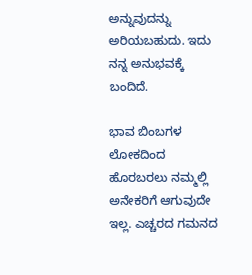ಅನ್ನುವುದನ್ನು ಅರಿಯಬಹುದು. ಇದು ನನ್ನ ಅನುಭವಕ್ಕೆ ಬಂದಿದೆ.

ಭಾವ ಬಿಂಬಗಳ ಲೋಕದಿಂದ ಹೊರಬರಲು ನಮ್ಮಲ್ಲಿ ಅನೇಕರಿಗೆ ಆಗುವುದೇ ಇಲ್ಲ. ಎಚ್ಚರದ ಗಮನದ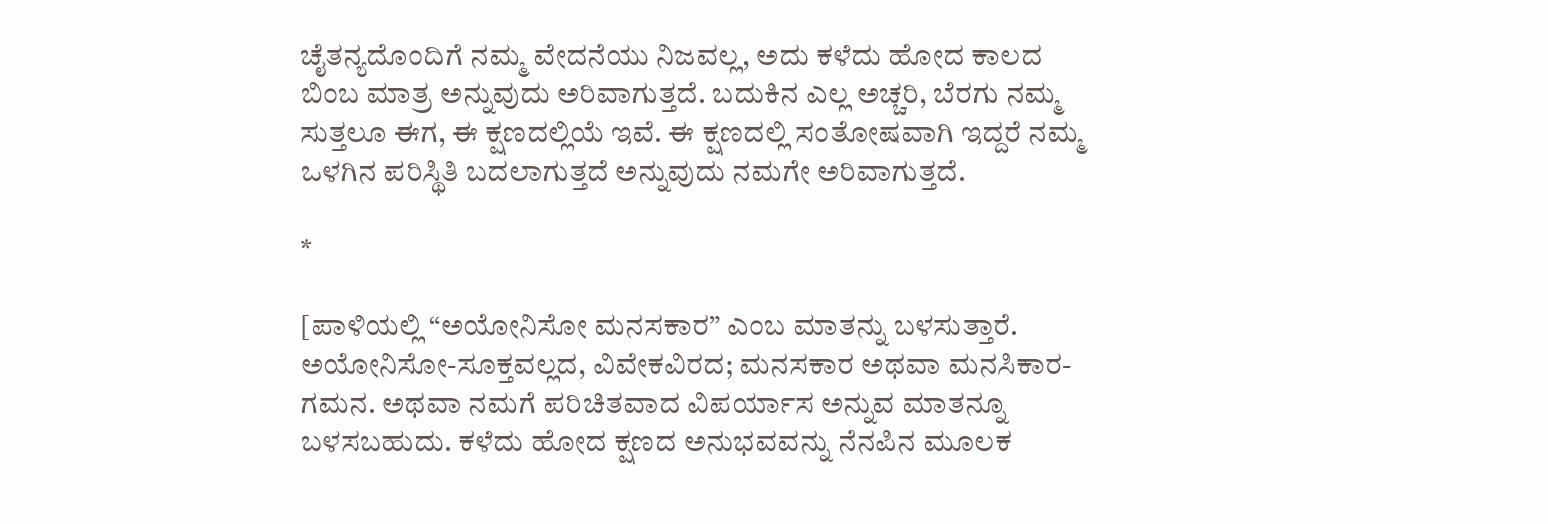ಚೈತನ್ಯದೊಂದಿಗೆ ನಮ್ಮ ವೇದನೆಯು ನಿಜವಲ್ಲ, ಅದು ಕಳೆದು ಹೋದ ಕಾಲದ ಬಿಂಬ ಮಾತ್ರ ಅನ್ನುವುದು ಅರಿವಾಗುತ್ತದೆ. ಬದುಕಿನ ಎಲ್ಲ ಅಚ್ಚರಿ, ಬೆರಗು ನಮ್ಮ ಸುತ್ತಲೂ ಈಗ, ಈ ಕ್ಷಣದಲ್ಲಿಯೆ ಇವೆ. ಈ ಕ್ಷಣದಲ್ಲಿ ಸಂತೋಷವಾಗಿ ಇದ್ದರೆ ನಮ್ಮ ಒಳಗಿನ ಪರಿಸ್ಥಿತಿ ಬದಲಾಗುತ್ತದೆ ಅನ್ನುವುದು ನಮಗೇ ಅರಿವಾಗುತ್ತದೆ.

*

[ಪಾಳಿಯಲ್ಲಿ “ಅಯೋನಿಸೋ ಮನಸಕಾರ” ಎಂಬ ಮಾತನ್ನು ಬಳಸುತ್ತಾರೆ. ಅಯೋನಿಸೋ-ಸೂಕ್ತವಲ್ಲದ, ವಿವೇಕವಿರದ; ಮನಸಕಾರ ಅಥವಾ ಮನಸಿಕಾರ-ಗಮನ. ಅಥವಾ ನಮಗೆ ಪರಿಚಿತವಾದ ವಿಪರ್ಯಾಸ ಅನ್ನುವ ಮಾತನ್ನೂ ಬಳಸಬಹುದು. ಕಳೆದು ಹೋದ ಕ್ಷಣದ ಅನುಭವವನ್ನು ನೆನಪಿನ ಮೂಲಕ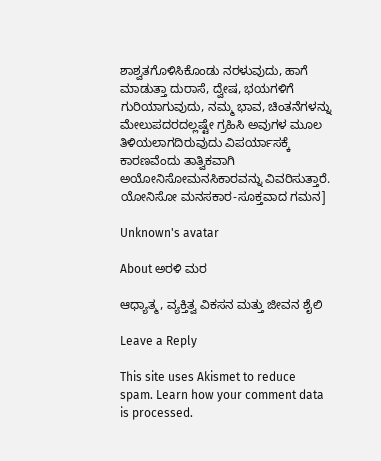ಶಾಶ್ವತಗೊಳಿಸಿಕೊಂಡು ನರಳುವುದು, ಹಾಗೆ ಮಾಡುತ್ತಾ ದುರಾಸೆ, ದ್ವೇಷ, ಭಯಗಳಿಗೆ ಗುರಿಯಾಗುವುದು, ನಮ್ಮ ಭಾವ, ಚಿಂತನೆಗಳನ್ನು ಮೇಲುಪದರದಲ್ಲಷ್ಟೇ ಗ್ರಹಿಸಿ ಅವುಗಳ ಮೂಲ ತಿಳಿಯಲಾಗದಿರುವುದು ವಿಪರ್ಯಾಸಕ್ಕೆ ಕಾರಣವೆಂದು ತಾತ್ವಿಕವಾಗಿ ಅಯೋನಿಸೋಮನಸಿಕಾರವನ್ನು ವಿವರಿಸುತ್ತಾರೆ. ಯೋನಿಸೋ ಮನಸಕಾರ-ಸೂಕ್ತವಾದ ಗಮನ]

Unknown's avatar

About ಅರಳಿ ಮರ

ಆಧ್ಯಾತ್ಮ, ವ್ಯಕ್ತಿತ್ವ ವಿಕಸನ ಮತ್ತು ಜೀವನ ಶೈಲಿ

Leave a Reply

This site uses Akismet to reduce spam. Learn how your comment data is processed.